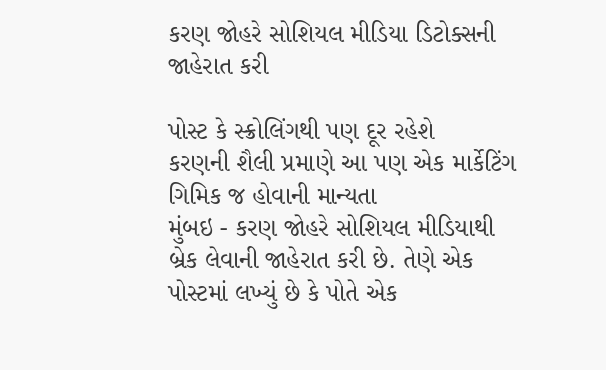કરણ જોહરે સોશિયલ મીડિયા ડિટોક્સની જાહેરાત કરી

પોસ્ટ કે સ્ક્રોલિંગથી પણ દૂર રહેશે
કરણની શૈલી પ્રમાણે આ પણ એક માર્કેટિંગ ગિમિક જ હોવાની માન્યતા
મુંબઇ - કરણ જોહરે સોશિયલ મીડિયાથી બ્રેક લેવાની જાહેરાત કરી છે. તેણે એક પોસ્ટમાં લખ્યું છે કે પોતે એક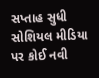સપ્તાહ સુધી સોશિયલ મીડિયા પર કોઈ નવી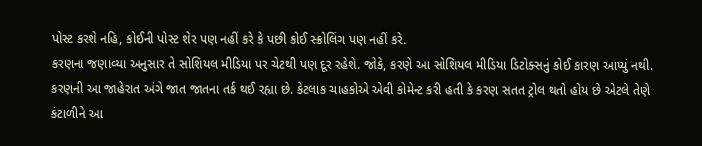પોસ્ટ કરશે નહિ, કોઈની પોસ્ટ શેર પણ નહીં કરે કે પછી કોઈ સ્ક્રોલિંગ પણ નહીં કરે.
કરણના જણાવ્યા અનુસાર તે સોશિયલ મીડિયા પર ચેટથી પણ દૂર રહેશે. જોકે, કરણે આ સોશિયલ મીડિયા ડિટોક્સનું કોઈ કારણ આપ્યું નથી.
કરણની આ જાહેરાત અંગે જાત જાતના તર્ક થઈ રહ્યા છે. કેટલાક ચાહકોએ એવી કોમેન્ટ કરી હતી કે કરણ સતત ટ્રોલ થતો હોય છે એટલે તેણે કંટાળીને આ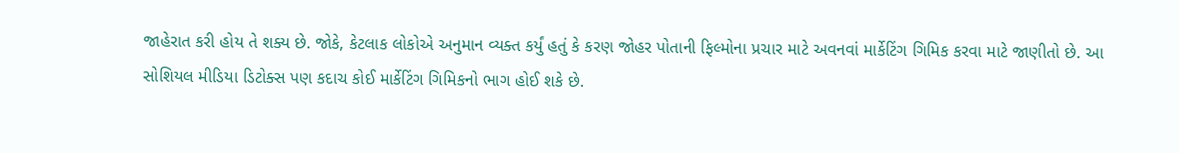જાહેરાત કરી હોય તે શક્ય છે. જોકે, કેટલાક લોકોએ અનુમાન વ્યક્ત કર્યું હતું કે કરણ જોહર પોતાની ફિલ્મોના પ્રચાર માટે અવનવાં માર્કેટિંગ ગિમિક કરવા માટે જાણીતો છે. આ સોશિયલ મીડિયા ડિટોક્સ પણ કદાચ કોઈ માર્કેટિંગ ગિમિકનો ભાગ હોઈ શકે છે.